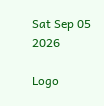Sat Sep 05 2026

Logo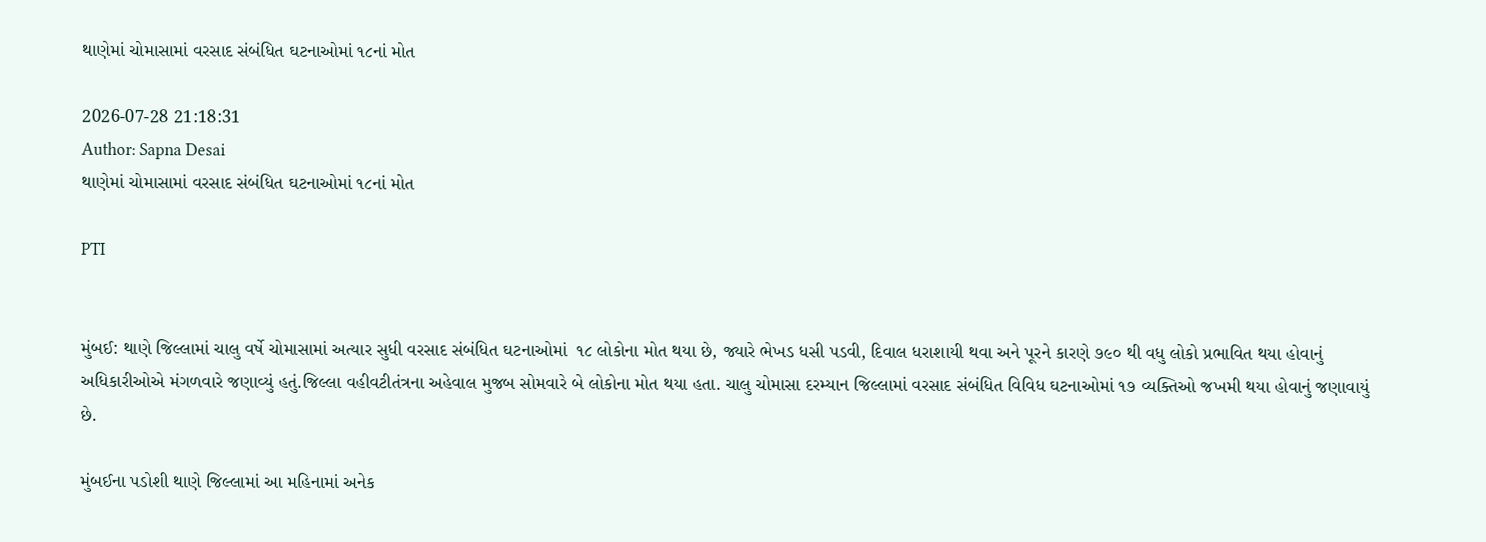થાણેમાં ચોમાસામાં વરસાદ સંબંધિત ઘટનાઓમાં ૧૮નાં મોત

2026-07-28 21:18:31
Author: Sapna Desai
થાણેમાં ચોમાસામાં વરસાદ સંબંધિત ઘટનાઓમાં ૧૮નાં મોત

PTI


મુંબઈ: થાણે જિલ્લામાં ચાલુ વર્ષે ચોમાસામાં અત્યાર સુધી વરસાદ સંબંધિત ઘટનાઓમાં  ૧૮ લોકોના મોત થયા છે, જ્યારે ભેખડ ધસી પડવી, દિવાલ ધરાશાયી થવા અને પૂરને કારણે ૭૯૦ થી વધુ લોકો પ્રભાવિત થયા હોવાનું અધિકારીઓએ મંગળવારે જણાવ્યું હતું.જિલ્લા વહીવટીતંત્રના અહેવાલ મુજબ સોમવારે બે લોકોના મોત થયા હતા. ચાલુ ચોમાસા દરમ્યાન જિલ્લામાં વરસાદ સંબંધિત વિવિધ ઘટનાઓમાં ૧૭ વ્યક્તિઓ જખમી થયા હોવાનું જણાવાયું છે.

મુંબઈના પડોશી થાણે જિલ્લામાં આ મહિનામાં અનેક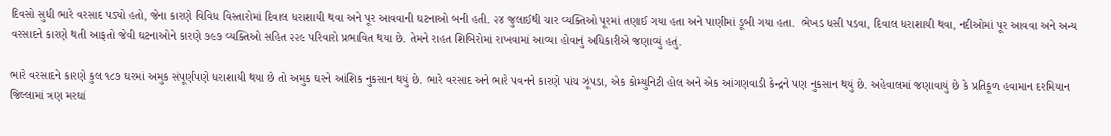દિવસો સુધી ભારે વરસાદ પડ્યો હતો, જેના કારણે વિવિધ વિસ્તારોમાં દિવાલ ધરાશાયી થવા અને પૂર આવવાની ઘટનાઓ બની હતી. ૨૪ જુલાઈથી ચાર વ્યક્તિઓ પૂરમાં તણાઈ ગયા હતા અને પાણીમાં ડૂબી ગયા હતા.  ભેખડ ધસી પડવા, દિવાલ ધરાશાયી થવા, નદીઓમાં પૂર આવવા અને અન્ય વરસાદને કારણે થતી આફતો જેવી ઘટનાઓને કારણે ૭૯૭ વ્યક્તિઓ સહિત ૨૨૯ પરિવારો પ્રભાવિત થયા છે. તેમને રાહત શિબિરોમાં રાખવામાં આવ્યા હોવાનું અધિકારીએ જણાવ્યું હતું.

ભારે વરસાદને કારણે કુલ ૧૮૭ ઘરમાં અમુક સંપૂર્ણપણે ધરાશાયી થયા છે તો અમુક ઘરને આંશિક નુકસાન થયું છે. ભારે વરસાદ અને ભારે પવનને કારણે પાંચ ઝૂંપડા, એક કોમ્યુનિટી હોલ અને એક આંગણવાડી કેન્દ્રને પણ નુકસાન થયું છે. અહેવાલમાં જણાવાયું છે કે પ્રતિકૂળ હવામાન દરમિયાન જિલ્લામાં ત્રણ મરઘાં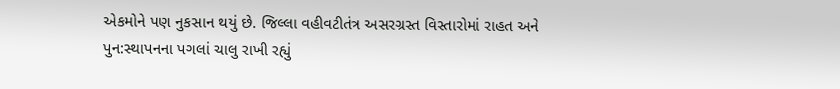એકમોને પણ નુકસાન થયું છે. જિલ્લા વહીવટીતંત્ર અસરગ્રસ્ત વિસ્તારોમાં રાહત અને પુન:સ્થાપનના પગલાં ચાલુ રાખી રહ્યું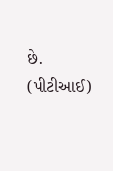છે. (પીટીઆઈ)